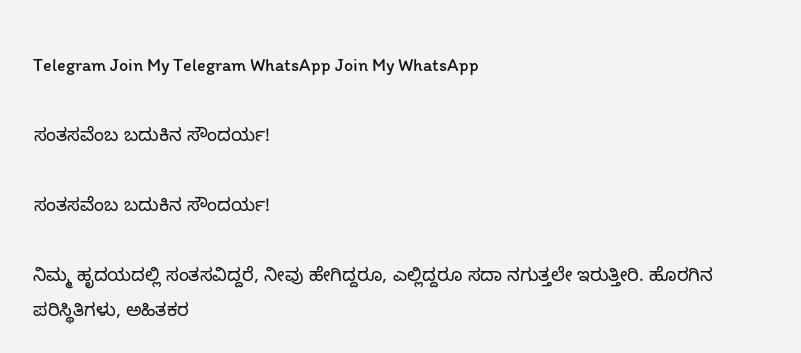Telegram Join My Telegram WhatsApp Join My WhatsApp

ಸಂತಸವೆಂಬ ಬದುಕಿನ ಸೌಂದರ್ಯ!

ಸಂತಸವೆಂಬ ಬದುಕಿನ ಸೌಂದರ್ಯ!

ನಿಮ್ಮ ಹೃದಯದಲ್ಲಿ ಸಂತಸವಿದ್ದರೆ, ನೀವು ಹೇಗಿದ್ದರೂ, ಎಲ್ಲಿದ್ದರೂ ಸದಾ ನಗುತ್ತಲೇ ಇರುತ್ತೀರಿ. ಹೊರಗಿನ ಪರಿಸ್ಥಿತಿಗಳು, ಅಹಿತಕರ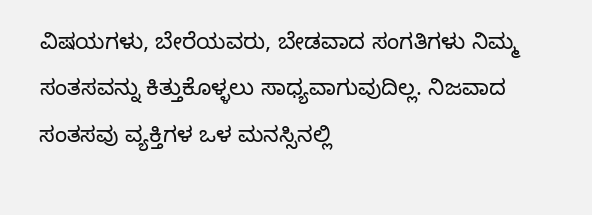ವಿಷಯಗಳು, ಬೇರೆಯವರು, ಬೇಡವಾದ ಸಂಗತಿಗಳು ನಿಮ್ಮ ಸಂತಸವನ್ನು ಕಿತ್ತುಕೊಳ್ಳಲು ಸಾಧ್ಯವಾಗುವುದಿಲ್ಲ. ನಿಜವಾದ ಸಂತಸವು ವ್ಯಕ್ತಿಗಳ ಒಳ ಮನಸ್ಸಿನಲ್ಲಿ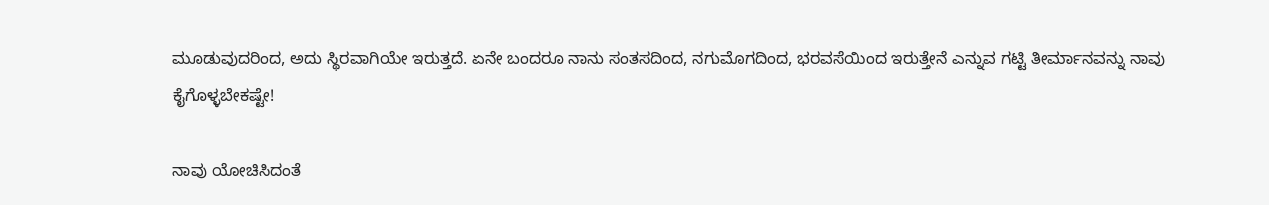ಮೂಡುವುದರಿಂದ, ಅದು ಸ್ಥಿರವಾಗಿಯೇ ಇರುತ್ತದೆ. ಏನೇ ಬಂದರೂ ನಾನು ಸಂತಸದಿಂದ, ನಗುಮೊಗದಿಂದ, ಭರವಸೆಯಿಂದ ಇರುತ್ತೇನೆ ಎನ್ನುವ ಗಟ್ಟಿ ತೀರ್ಮಾನವನ್ನು ನಾವು ಕೈಗೊಳ್ಳಬೇಕಷ್ಟೇ!

ನಾವು ಯೋಚಿಸಿದಂತೆ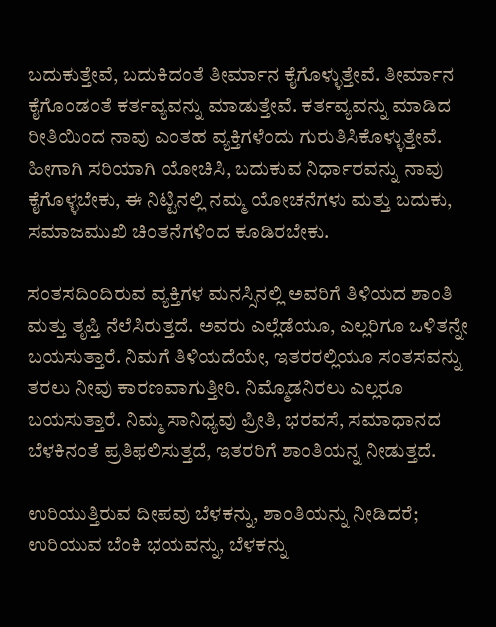ಬದುಕುತ್ತೇವೆ, ಬದುಕಿದಂತೆ ತೀರ್ಮಾನ ಕೈಗೊಳ್ಳುತ್ತೇವೆ. ತೀರ್ಮಾನ ಕೈಗೊಂಡಂತೆ ಕರ್ತವ್ಯವನ್ನು ಮಾಡುತ್ತೇವೆ. ಕರ್ತವ್ಯವನ್ನು ಮಾಡಿದ ರೀತಿಯಿಂದ ನಾವು ಎಂತಹ ವ್ಯಕ್ತಿಗಳೆಂದು ಗುರುತಿಸಿಕೊಳ್ಳುತ್ತೇವೆ. ಹೀಗಾಗಿ ಸರಿಯಾಗಿ ಯೋಚಿಸಿ, ಬದುಕುವ ನಿರ್ಧಾರವನ್ನು ನಾವು ಕೈಗೊಳ್ಳಬೇಕು, ಈ ನಿಟ್ಟಿನಲ್ಲಿ ನಮ್ಮ ಯೋಚನೆಗಳು ಮತ್ತು ಬದುಕು, ಸಮಾಜಮುಖಿ ಚಿಂತನೆಗಳಿಂದ ಕೂಡಿರಬೇಕು.

ಸಂತಸದಿಂದಿರುವ ವ್ಯಕ್ತಿಗಳ ಮನಸ್ಸಿನಲ್ಲಿ ಅವರಿಗೆ ತಿಳಿಯದ ಶಾಂತಿ ಮತ್ತು ತೃಪ್ತಿ ನೆಲೆಸಿರುತ್ತದೆ. ಅವರು ಎಲ್ಲೆಡೆಯೂ, ಎಲ್ಲರಿಗೂ ಒಳಿತನ್ನೇ ಬಯಸುತ್ತಾರೆ. ನಿಮಗೆ ತಿಳಿಯದೆಯೇ, ಇತರರಲ್ಲಿಯೂ ಸಂತಸವನ್ನು ತರಲು ನೀವು ಕಾರಣವಾಗುತ್ತೀರಿ. ನಿಮ್ಮೊಡನಿರಲು ಎಲ್ಲರೂ ಬಯಸುತ್ತಾರೆ. ನಿಮ್ಮ ಸಾನಿಧ್ಯವು ಪ್ರೀತಿ, ಭರವಸೆ, ಸಮಾಧಾನದ ಬೆಳಕಿನಂತೆ ಪ್ರತಿಫಲಿಸುತ್ತದೆ, ಇತರರಿಗೆ ಶಾಂತಿಯನ್ನ ನೀಡುತ್ತದೆ.

ಉರಿಯುತ್ತಿರುವ ದೀಪವು ಬೆಳಕನ್ನು, ಶಾಂತಿಯನ್ನು ನೀಡಿದರೆ; ಉರಿಯುವ ಬೆಂಕಿ ಭಯವನ್ನು, ಬೆಳಕನ್ನು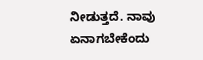ನೀಡುತ್ತದೆ. ನಾವು ಏನಾಗಬೇಕೆಂದು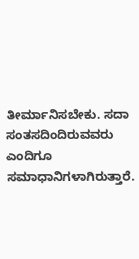ತೀರ್ಮಾನಿಸಬೇಕು. ಸದಾ ಸಂತಸದಿಂದಿರುವವರು ಎಂದಿಗೂ ಸಮಾಧಾನಿಗಳಾಗಿರುತ್ತಾರೆ.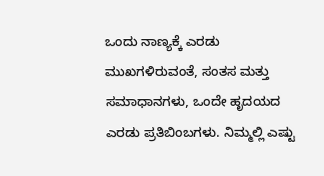ಒಂದು ನಾಣ್ಯಕ್ಕೆ ಎರಡು ಮುಖಗಳಿರುವಂತೆ, ಸಂತಸ ಮತ್ತು ಸಮಾಧಾನಗಳು, ಒಂದೇ ಹೃದಯದ ಎರಡು ಪ್ರತಿಬಿಂಬಗಳು. ನಿಮ್ಮಲ್ಲಿ ಎಷ್ಟು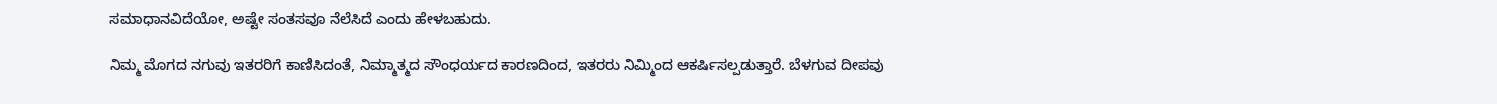ಸಮಾಧಾನವಿದೆಯೋ, ಅಷ್ಟೇ ಸಂತಸವೂ ನೆಲೆಸಿದೆ ಎಂದು ಹೇಳಬಹುದು.

ನಿಮ್ಮ ಮೊಗದ ನಗುವು ಇತರರಿಗೆ ಕಾಣಿಸಿದಂತೆ, ನಿಮ್ಮಾತ್ಮದ ಸೌಂಧರ್ಯದ ಕಾರಣದಿಂದ, ಇತರರು ನಿಮ್ಮಿಂದ ಆಕರ್ಷಿಸಲ್ಪಡುತ್ತಾರೆ. ಬೆಳಗುವ ದೀಪವು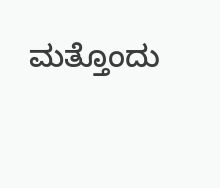ಮತ್ತೊಂದು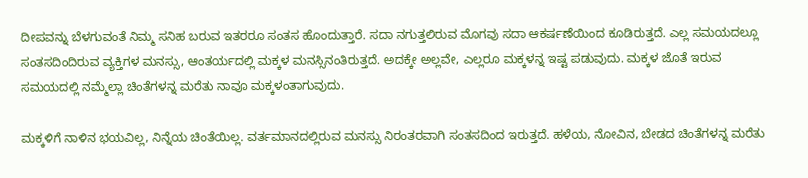ದೀಪವನ್ನು ಬೆಳಗುವಂತೆ ನಿಮ್ಮ ಸನಿಹ ಬರುವ ಇತರರೂ ಸಂತಸ ಹೊಂದುತ್ತಾರೆ. ಸದಾ ನಗುತ್ತಲಿರುವ ಮೊಗವು ಸದಾ ಆಕರ್ಷಣೆಯಿಂದ ಕೂಡಿರುತ್ತದೆ. ಎಲ್ಲ ಸಮಯದಲ್ಲೂ ಸಂತಸದಿಂದಿರುವ ವ್ಯಕ್ತಿಗಳ ಮನಸ್ಸು, ಆಂತರ್ಯದಲ್ಲಿ ಮಕ್ಕಳ ಮನಸ್ಸಿನಂತಿರುತ್ತದೆ. ಅದಕ್ಕೇ ಅಲ್ಲವೇ, ಎಲ್ಲರೂ ಮಕ್ಕಳನ್ನ ಇಷ್ಟ ಪಡುವುದು. ಮಕ್ಕಳ ಜೊತೆ ಇರುವ ಸಮಯದಲ್ಲಿ ನಮ್ಮೆಲ್ಲಾ ಚಿಂತೆಗಳನ್ನ ಮರೆತು ನಾವೂ ಮಕ್ಕಳಂತಾಗುವುದು.

ಮಕ್ಕಳಿಗೆ ನಾಳಿನ ಭಯವಿಲ್ಲ, ನಿನ್ನೆಯ ಚಿಂತೆಯಿಲ್ಲ. ವರ್ತಮಾನದಲ್ಲಿರುವ ಮನಸ್ಸು ನಿರಂತರವಾಗಿ ಸಂತಸದಿಂದ ಇರುತ್ತದೆ. ಹಳೆಯ, ನೋವಿನ, ಬೇಡದ ಚಿಂತೆಗಳನ್ನ ಮರೆತು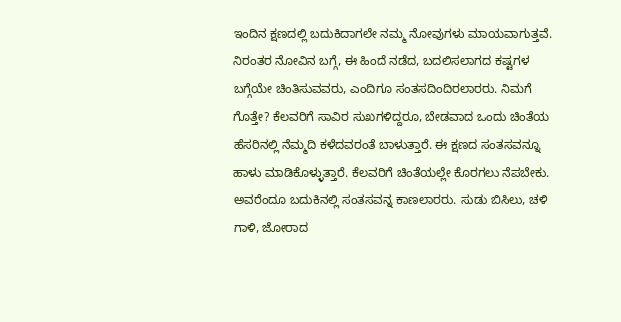ಇಂದಿನ ಕ್ಷಣದಲ್ಲಿ ಬದುಕಿದಾಗಲೇ ನಮ್ಮ ನೋವುಗಳು ಮಾಯವಾಗುತ್ತವೆ. ನಿರಂತರ ನೋವಿನ ಬಗ್ಗೆ, ಈ ಹಿಂದೆ ನಡೆದ, ಬದಲಿಸಲಾಗದ ಕಷ್ಟಗಳ ಬಗ್ಗೆಯೇ ಚಿಂತಿಸುವವರು, ಎಂದಿಗೂ ಸಂತಸದಿಂದಿರಲಾರರು. ನಿಮಗೆ ಗೊತ್ತೇ? ಕೆಲವರಿಗೆ ಸಾವಿರ ಸುಖಗಳಿದ್ದರೂ, ಬೇಡವಾದ ಒಂದು ಚಿಂತೆಯ ಹೆಸರಿನಲ್ಲಿ ನೆಮ್ಮದಿ ಕಳೆದವರಂತೆ ಬಾಳುತ್ತಾರೆ. ಈ ಕ್ಷಣದ ಸಂತಸವನ್ನೂ ಹಾಳು ಮಾಡಿಕೊಳ್ಳುತ್ತಾರೆ. ಕೆಲವರಿಗೆ ಚಿಂತೆಯಲ್ಲೇ ಕೊರಗಲು ನೆಪಬೇಕು. ಅವರೆಂದೂ ಬದುಕಿನಲ್ಲಿ ಸಂತಸವನ್ನ ಕಾಣಲಾರರು. ಸುಡು ಬಿಸಿಲು, ಚಳಿ ಗಾಳಿ, ಜೋರಾದ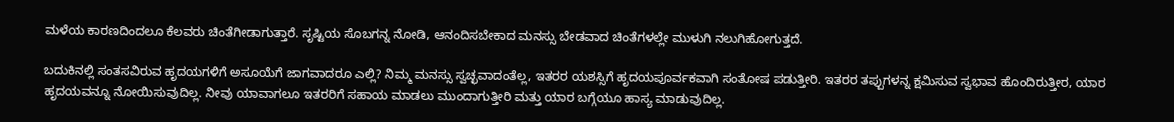ಮಳೆಯ ಕಾರಣದಿಂದಲೂ ಕೆಲವರು ಚಿಂತೆಗೀಡಾಗುತ್ತಾರೆ. ಸೃಷ್ಟಿಯ ಸೊಬಗನ್ನ ನೋಡಿ, ಆನಂದಿಸಬೇಕಾದ ಮನಸ್ಸು ಬೇಡವಾದ ಚಿಂತೆಗಳಲ್ಲೇ ಮುಳುಗಿ ನಲುಗಿಹೋಗುತ್ತದೆ.

ಬದುಕಿನಲ್ಲಿ ಸಂತಸವಿರುವ ಹೃದಯಗಳಿಗೆ ಅಸೂಯೆಗೆ ಜಾಗವಾದರೂ ಎಲ್ಲಿ? ನಿಮ್ಮ ಮನಸ್ಸು ಸ್ವಚ್ಛವಾದಂತೆಲ್ಲ, ಇತರರ ಯಶಸ್ಸಿಗೆ ಹೃದಯಪೂರ್ವಕವಾಗಿ ಸಂತೋಷ ಪಡುತ್ತೀರಿ. ಇತರರ ತಪ್ಪುಗಳನ್ನ ಕ್ಷಮಿಸುವ ಸ್ವಭಾವ ಹೊಂದಿರುತ್ತೀರ, ಯಾರ ಹೃದಯವನ್ನೂ ನೋಯಿಸುವುದಿಲ್ಲ. ನೀವು ಯಾವಾಗಲೂ ಇತರರಿಗೆ ಸಹಾಯ ಮಾಡಲು ಮುಂದಾಗುತ್ತೀರಿ ಮತ್ತು ಯಾರ ಬಗ್ಗೆಯೂ ಹಾಸ್ಯ ಮಾಡುವುದಿಲ್ಲ.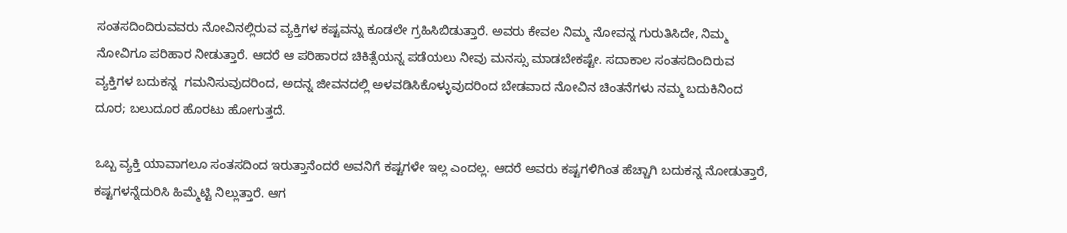ಸಂತಸದಿಂದಿರುವವರು ನೋವಿನಲ್ಲಿರುವ ವ್ಯಕ್ತಿಗಳ ಕಷ್ಟವನ್ನು ಕೂಡಲೇ ಗ್ರಹಿಸಿಬಿಡುತ್ತಾರೆ. ಅವರು ಕೇವಲ ನಿಮ್ಮ ನೋವನ್ನ ಗುರುತಿಸಿದೇ, ನಿಮ್ಮ ನೋವಿಗೂ ಪರಿಹಾರ ನೀಡುತ್ತಾರೆ. ಆದರೆ ಆ ಪರಿಹಾರದ ಚಿಕಿತ್ಸೆಯನ್ನ ಪಡೆಯಲು ನೀವು ಮನಸ್ಸು ಮಾಡಬೇಕಷ್ಟೇ. ಸದಾಕಾಲ ಸಂತಸದಿಂದಿರುವ ವ್ಯಕ್ತಿಗಳ ಬದುಕನ್ನ  ಗಮನಿಸುವುದರಿಂದ, ಅದನ್ನ ಜೀವನದಲ್ಲಿ ಅಳವಡಿಸಿಕೊಳ್ಳುವುದರಿಂದ ಬೇಡವಾದ ನೋವಿನ ಚಿಂತನೆಗಳು ನಮ್ಮ ಬದುಕಿನಿಂದ ದೂರ; ಬಲುದೂರ ಹೊರಟು ಹೋಗುತ್ತದೆ.

ಒಬ್ಬ ವ್ಯಕ್ತಿ ಯಾವಾಗಲೂ ಸಂತಸದಿಂದ ಇರುತ್ತಾನೆಂದರೆ ಅವನಿಗೆ ಕಷ್ಟಗಳೇ ಇಲ್ಲ ಎಂದಲ್ಲ. ಆದರೆ ಅವರು ಕಷ್ಟಗಳಿಗಿಂತ ಹೆಚ್ಚಾಗಿ ಬದುಕನ್ನ ನೋಡುತ್ತಾರೆ, ಕಷ್ಟಗಳನ್ನೆದುರಿಸಿ ಹಿಮ್ಮೆಟ್ಟಿ ನಿಲ್ಲುತ್ತಾರೆ. ಆಗ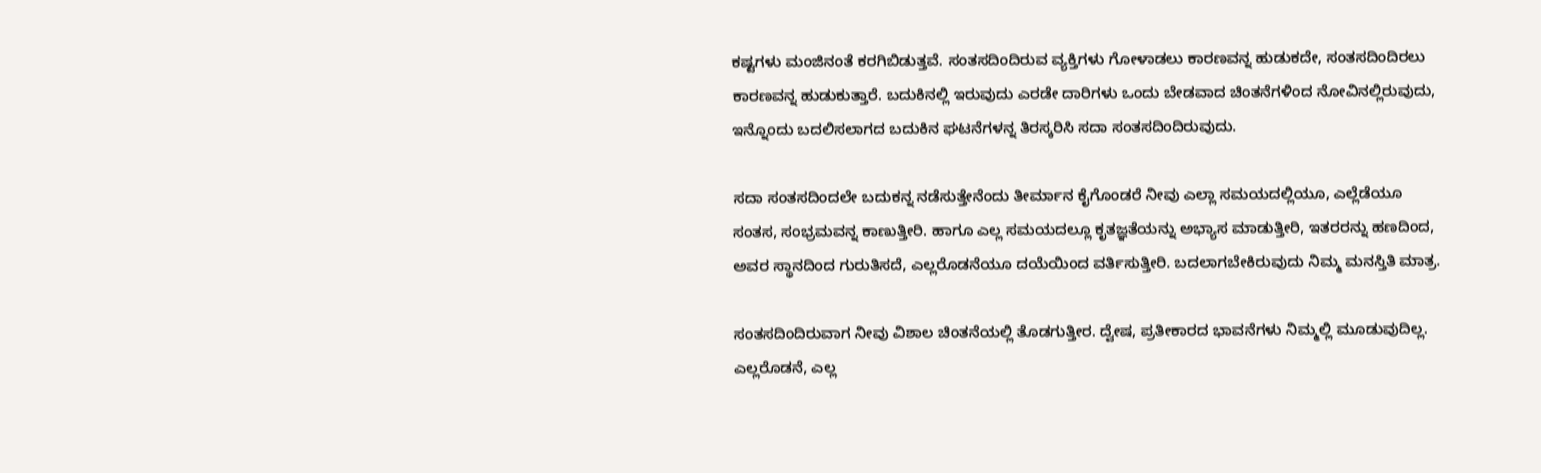ಕಷ್ಟಗಳು ಮಂಜಿನಂತೆ ಕರಗಿಬಿಡುತ್ತವೆ. ಸಂತಸದಿಂದಿರುವ ವ್ಯಕ್ತಿಗಳು ಗೋಳಾಡಲು ಕಾರಣವನ್ನ ಹುಡುಕದೇ, ಸಂತಸದಿಂದಿರಲು ಕಾರಣವನ್ನ ಹುಡುಕುತ್ತಾರೆ. ಬದುಕಿನಲ್ಲಿ ಇರುವುದು ಎರಡೇ ದಾರಿಗಳು ಒಂದು ಬೇಡವಾದ ಚಿಂತನೆಗಳಿಂದ ನೋವಿನಲ್ಲಿರುವುದು, ಇನ್ನೊಂದು ಬದಲಿಸಲಾಗದ ಬದುಕಿನ ಘಟನೆಗಳನ್ನ ತಿರಸ್ಕರಿಸಿ ಸದಾ ಸಂತಸದಿಂದಿರುವುದು.

ಸದಾ ಸಂತಸದಿಂದಲೇ ಬದುಕನ್ನ ನಡೆಸುತ್ತೇನೆಂದು ತೀರ್ಮಾನ ಕೈಗೊಂಡರೆ ನೀವು ಎಲ್ಲಾ ಸಮಯದಲ್ಲಿಯೂ, ಎಲ್ಲೆಡೆಯೂ ಸಂತಸ, ಸಂಭ್ರಮವನ್ನ ಕಾಣುತ್ತೀರಿ. ಹಾಗೂ ಎಲ್ಲ ಸಮಯದಲ್ಲೂ ಕೃತಜ್ಞತೆಯನ್ನು ಅಭ್ಯಾಸ ಮಾಡುತ್ತೀರಿ, ಇತರರನ್ನು ಹಣದಿಂದ, ಅವರ ಸ್ಥಾನದಿಂದ ಗುರುತಿಸದೆ, ಎಲ್ಲರೊಡನೆಯೂ ದಯೆಯಿಂದ ವರ್ತಿಸುತ್ತೀರಿ. ಬದಲಾಗಬೇಕಿರುವುದು ನಿಮ್ಮ ಮನಸ್ತಿತಿ ಮಾತ್ರ.

ಸಂತಸದಿಂದಿರುವಾಗ ನೀವು ವಿಶಾಲ ಚಿಂತನೆಯಲ್ಲಿ ತೊಡಗುತ್ತೀರ. ದ್ವೇಷ, ಪ್ರತೀಕಾರದ ಭಾವನೆಗಳು ನಿಮ್ಮಲ್ಲಿ ಮೂಡುವುದಿಲ್ಲ. ಎಲ್ಲರೊಡನೆ, ಎಲ್ಲ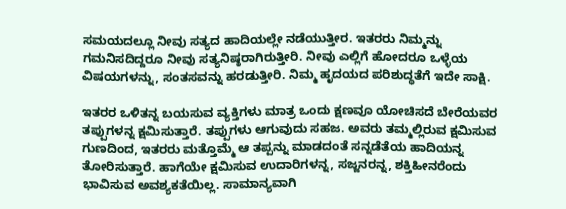ಸಮಯದಲ್ಲೂ ನೀವು ಸತ್ಯದ ಹಾದಿಯಲ್ಲೇ ನಡೆಯುತ್ತೀರ. ಇತರರು ನಿಮ್ಮನ್ನು ಗಮನಿಸದಿದ್ದರೂ ನೀವು ಸತ್ಯನಿಷ್ಠರಾಗಿರುತ್ತೀರಿ. ನೀವು ಎಲ್ಲಿಗೆ ಹೋದರೂ ಒಳ್ಳೆಯ ವಿಷಯಗಳನ್ನು, ಸಂತಸವನ್ನು ಹರಡುತ್ತೀರಿ. ನಿಮ್ಮ ಹೃದಯದ ಪರಿಶುದ್ಧತೆಗೆ ಇದೇ ಸಾಕ್ಷಿ.

ಇತರರ ಒಳಿತನ್ನ ಬಯಸುವ ವ್ಯಕ್ತಿಗಳು ಮಾತ್ರ ಒಂದು ಕ್ಷಣವೂ ಯೋಚಿಸದೆ ಬೇರೆಯವರ ತಪ್ಪುಗಳನ್ನ ಕ್ಷಮಿಸುತ್ತಾರೆ. ತಪ್ಪುಗಳು ಆಗುವುದು ಸಹಜ. ಅವರು ತಮ್ಮಲ್ಲಿರುವ ಕ್ಷಮಿಸುವ ಗುಣದಿಂದ, ಇತರರು ಮತ್ತೊಮ್ಮೆ ಆ ತಪ್ಪನ್ನು ಮಾಡದಂತೆ ಸನ್ನಡೆತೆಯ ಹಾದಿಯನ್ನ ತೋರಿಸುತ್ತಾರೆ. ಹಾಗೆಯೇ ಕ್ಷಮಿಸುವ ಉದಾರಿಗಳನ್ನ, ಸಜ್ಜನರನ್ನ, ಶಕ್ತಿಹೀನರೆಂದು ಭಾವಿಸುವ ಅವಶ್ಯಕತೆಯಿಲ್ಲ. ಸಾಮಾನ್ಯವಾಗಿ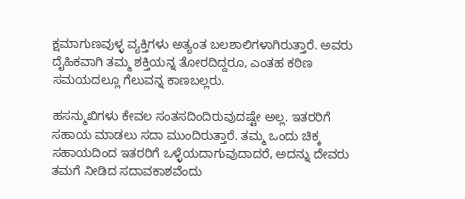ಕ್ಷಮಾಗುಣವುಳ್ಳ ವ್ಯಕ್ತಿಗಳು ಅತ್ಯಂತ ಬಲಶಾಲಿಗಳಾಗಿರುತ್ತಾರೆ. ಅವರು ದೈಹಿಕವಾಗಿ ತಮ್ಮ ಶಕ್ತಿಯನ್ನ ತೋರದಿದ್ದರೂ, ಎಂತಹ ಕಠಿಣ ಸಮಯದಲ್ಲೂ ಗೆಲುವನ್ನ ಕಾಣಬಲ್ಲರು.

ಹಸನ್ಮುಖಿಗಳು ಕೇವಲ ಸಂತಸದಿಂದಿರುವುದಷ್ಟೇ ಅಲ್ಲ. ಇತರರಿಗೆ ಸಹಾಯ ಮಾಡಲು ಸದಾ ಮುಂದಿರುತ್ತಾರೆ. ತಮ್ಮ ಒಂದು ಚಿಕ್ಕ ಸಹಾಯದಿಂದ ಇತರರಿಗೆ ಒಳ್ಳೆಯದಾಗುವುದಾದರೆ, ಅದನ್ನು ದೇವರು ತಮಗೆ ನೀಡಿದ ಸದಾವಕಾಶವೆಂದು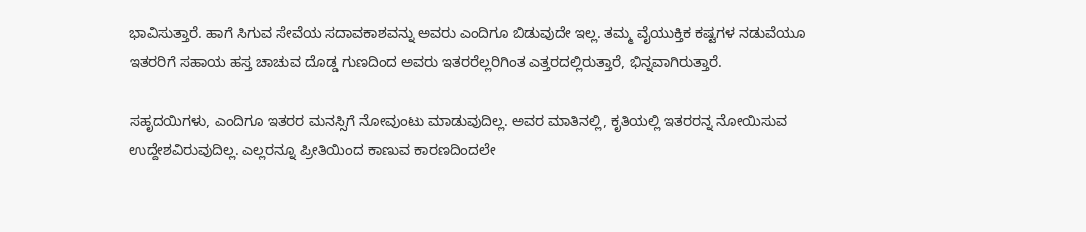ಭಾವಿಸುತ್ತಾರೆ. ಹಾಗೆ ಸಿಗುವ ಸೇವೆಯ ಸದಾವಕಾಶವನ್ನು ಅವರು ಎಂದಿಗೂ ಬಿಡುವುದೇ ಇಲ್ಲ. ತಮ್ಮ ವೈಯುಕ್ತಿಕ ಕಷ್ಟಗಳ ನಡುವೆಯೂ ಇತರರಿಗೆ ಸಹಾಯ ಹಸ್ತ ಚಾಚುವ ದೊಡ್ಡ ಗುಣದಿಂದ ಅವರು ಇತರರೆಲ್ಲರಿಗಿಂತ ಎತ್ತರದಲ್ಲಿರುತ್ತಾರೆ, ಭಿನ್ನವಾಗಿರುತ್ತಾರೆ.

ಸಹೃದಯಿಗಳು, ಎಂದಿಗೂ ಇತರರ ಮನಸ್ಸಿಗೆ ನೋವುಂಟು ಮಾಡುವುದಿಲ್ಲ. ಅವರ ಮಾತಿನಲ್ಲಿ, ಕೃತಿಯಲ್ಲಿ ಇತರರನ್ನ ನೋಯಿಸುವ ಉದ್ದೇಶವಿರುವುದಿಲ್ಲ. ಎಲ್ಲರನ್ನೂ ಪ್ರೀತಿಯಿಂದ ಕಾಣುವ ಕಾರಣದಿಂದಲೇ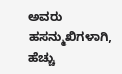ಅವರು ಹಸನ್ಮುಖಿಗಳಾಗಿ, ಹೆಚ್ಚು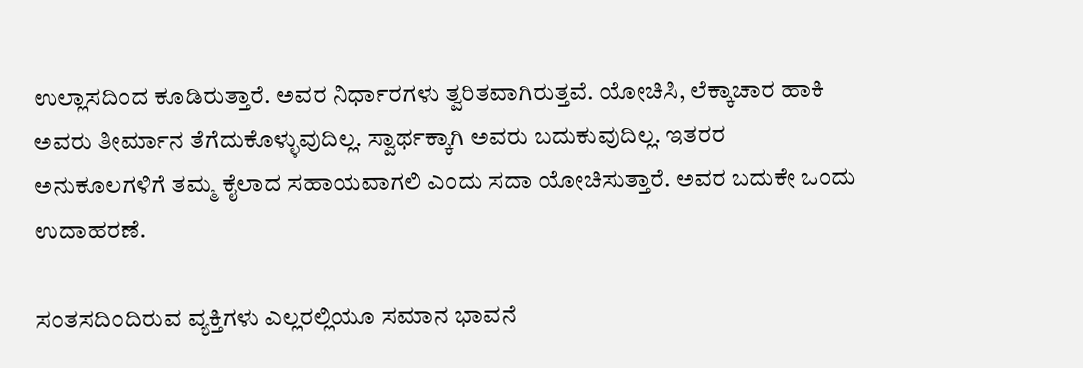ಉಲ್ಲಾಸದಿಂದ ಕೂಡಿರುತ್ತಾರೆ. ಅವರ ನಿರ್ಧಾರಗಳು ತ್ವರಿತವಾಗಿರುತ್ತವೆ. ಯೋಚಿಸಿ, ಲೆಕ್ಕಾಚಾರ ಹಾಕಿ ಅವರು ತೀರ್ಮಾನ ತೆಗೆದುಕೊಳ್ಳುವುದಿಲ್ಲ. ಸ್ವಾರ್ಥಕ್ಕಾಗಿ ಅವರು ಬದುಕುವುದಿಲ್ಲ. ಇತರರ ಅನುಕೂಲಗಳಿಗೆ ತಮ್ಮ ಕೈಲಾದ ಸಹಾಯವಾಗಲಿ ಎಂದು ಸದಾ ಯೋಚಿಸುತ್ತಾರೆ. ಅವರ ಬದುಕೇ ಒಂದು ಉದಾಹರಣೆ.

ಸಂತಸದಿಂದಿರುವ ವ್ಯಕ್ತಿಗಳು ಎಲ್ಲರಲ್ಲಿಯೂ ಸಮಾನ ಭಾವನೆ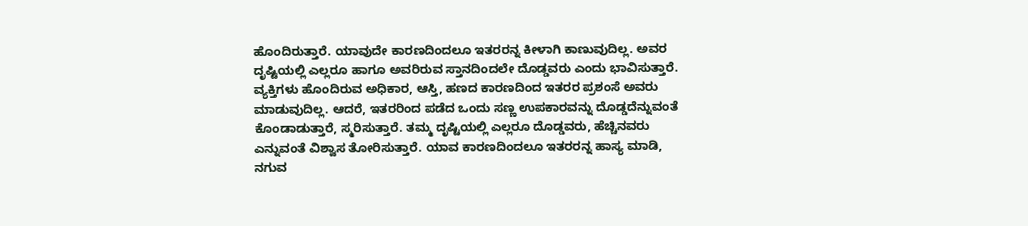ಹೊಂದಿರುತ್ತಾರೆ. ಯಾವುದೇ ಕಾರಣದಿಂದಲೂ ಇತರರನ್ನ ಕೀಳಾಗಿ ಕಾಣುವುದಿಲ್ಲ. ಅವರ ದೃಷ್ಟಿಯಲ್ಲಿ ಎಲ್ಲರೂ ಹಾಗೂ ಅವರಿರುವ ಸ್ತಾನದಿಂದಲೇ ದೊಡ್ಡವರು ಎಂದು ಭಾವಿಸುತ್ತಾರೆ. ವ್ಯಕ್ತಿಗಳು ಹೊಂದಿರುವ ಅಧಿಕಾರ, ಆಸ್ತಿ, ಹಣದ ಕಾರಣದಿಂದ ಇತರರ ಪ್ರಶಂಸೆ ಅವರು ಮಾಡುವುದಿಲ್ಲ. ಆದರೆ, ಇತರರಿಂದ ಪಡೆದ ಒಂದು ಸಣ್ಣ ಉಪಕಾರವನ್ನು ದೊಡ್ಡದೆನ್ನುವಂತೆ ಕೊಂಡಾಡುತ್ತಾರೆ, ಸ್ಮರಿಸುತ್ತಾರೆ. ತಮ್ಮ ದೃಷ್ಟಿಯಲ್ಲಿ ಎಲ್ಲರೂ ದೊಡ್ಡವರು, ಹೆಚ್ಚಿನವರು ಎನ್ನುವಂತೆ ವಿಶ್ವಾಸ ತೋರಿಸುತ್ತಾರೆ. ಯಾವ ಕಾರಣದಿಂದಲೂ ಇತರರನ್ನ ಹಾಸ್ಯ ಮಾಡಿ, ನಗುವ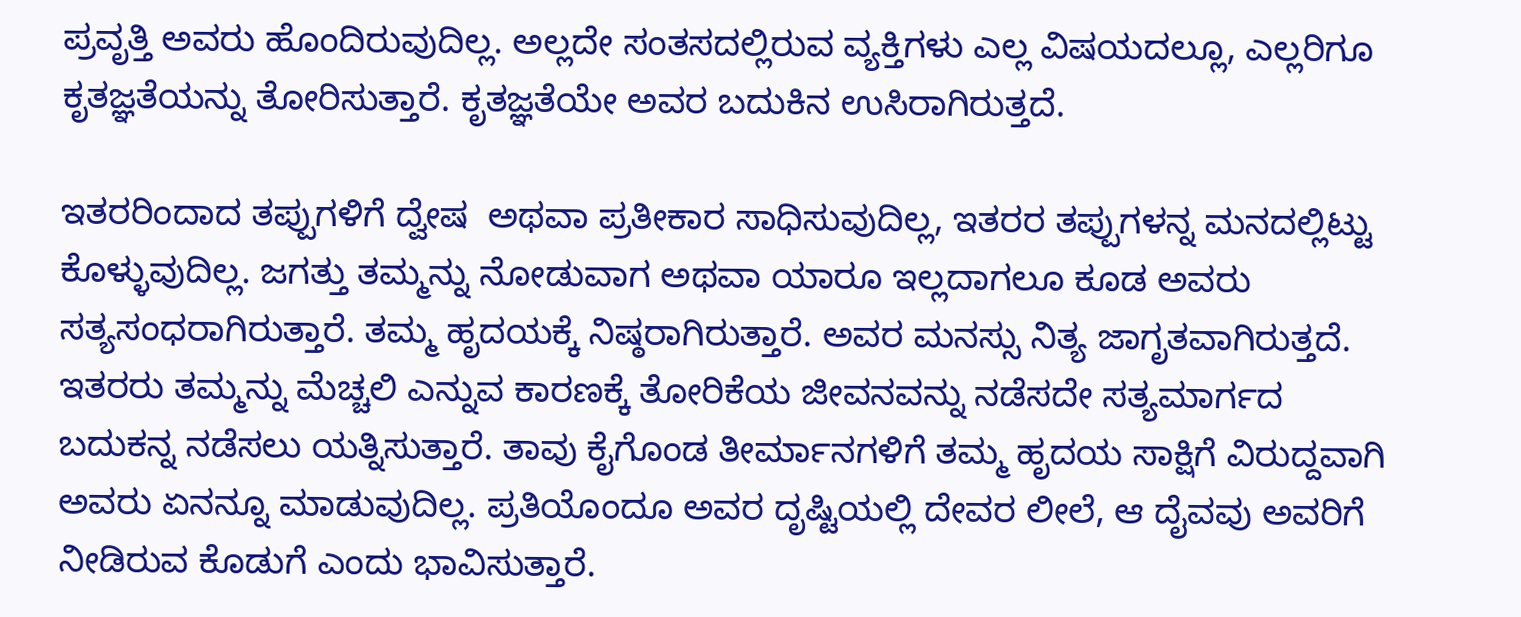ಪ್ರವೃತ್ತಿ ಅವರು ಹೊಂದಿರುವುದಿಲ್ಲ. ಅಲ್ಲದೇ ಸಂತಸದಲ್ಲಿರುವ ವ್ಯಕ್ತಿಗಳು ಎಲ್ಲ ವಿಷಯದಲ್ಲೂ, ಎಲ್ಲರಿಗೂ ಕೃತಜ್ಞತೆಯನ್ನು ತೋರಿಸುತ್ತಾರೆ. ಕೃತಜ್ಞತೆಯೇ ಅವರ ಬದುಕಿನ ಉಸಿರಾಗಿರುತ್ತದೆ.

ಇತರರಿಂದಾದ ತಪ್ಪುಗಳಿಗೆ ದ್ವೇಷ  ಅಥವಾ ಪ್ರತೀಕಾರ ಸಾಧಿಸುವುದಿಲ್ಲ, ಇತರರ ತಪ್ಪುಗಳನ್ನ ಮನದಲ್ಲಿಟ್ಟು ಕೊಳ್ಳುವುದಿಲ್ಲ. ಜಗತ್ತು ತಮ್ಮನ್ನು ನೋಡುವಾಗ ಅಥವಾ ಯಾರೂ ಇಲ್ಲದಾಗಲೂ ಕೂಡ ಅವರು ಸತ್ಯಸಂಧರಾಗಿರುತ್ತಾರೆ. ತಮ್ಮ ಹೃದಯಕ್ಕೆ ನಿಷ್ಠರಾಗಿರುತ್ತಾರೆ. ಅವರ ಮನಸ್ಸು ನಿತ್ಯ ಜಾಗೃತವಾಗಿರುತ್ತದೆ. ಇತರರು ತಮ್ಮನ್ನು ಮೆಚ್ಚಲಿ ಎನ್ನುವ ಕಾರಣಕ್ಕೆ ತೋರಿಕೆಯ ಜೀವನವನ್ನು ನಡೆಸದೇ ಸತ್ಯಮಾರ್ಗದ ಬದುಕನ್ನ ನಡೆಸಲು ಯತ್ನಿಸುತ್ತಾರೆ. ತಾವು ಕೈಗೊಂಡ ತೀರ್ಮಾನಗಳಿಗೆ ತಮ್ಮ ಹೃದಯ ಸಾಕ್ಷಿಗೆ ವಿರುದ್ದವಾಗಿ ಅವರು ಏನನ್ನೂ ಮಾಡುವುದಿಲ್ಲ. ಪ್ರತಿಯೊಂದೂ ಅವರ ದೃಷ್ಟಿಯಲ್ಲಿ ದೇವರ ಲೀಲೆ, ಆ ದೈವವು ಅವರಿಗೆ ನೀಡಿರುವ ಕೊಡುಗೆ ಎಂದು ಭಾವಿಸುತ್ತಾರೆ.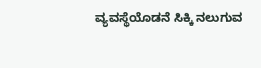ವ್ಯವಸ್ಥೆಯೊಡನೆ ಸಿಕ್ಕಿ ನಲುಗುವ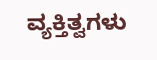ವ್ಯಕ್ತಿತ್ವಗಳು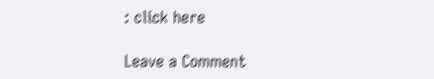: click here

Leave a Comment